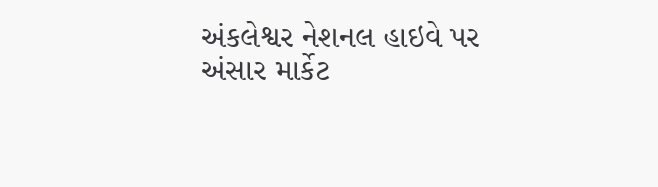અંકલેશ્વર નેશનલ હાઇવે પર અંસાર માર્કેટ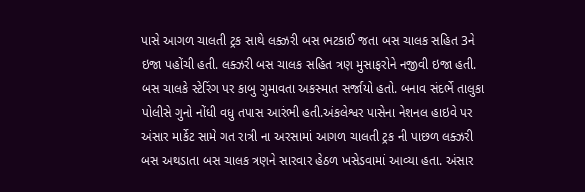પાસે આગળ ચાલતી ટ્રક સાથે લક્ઝરી બસ ભટકાઈ જતા બસ ચાલક સહિત 3ને ઇજા પહોંચી હતી. લક્ઝરી બસ ચાલક સહિત ત્રણ મુસાફરોને નજીવી ઇજા હતી. બસ ચાલકે સ્ટેરિંગ પર કાબુ ગુમાવતા અકસ્માત સર્જાયો હતો. બનાવ સંદર્ભે તાલુકા પોલીસે ગુનો નોંધી વધુ તપાસ આરંભી હતી.અંકલેશ્વર પાસેના નેશનલ હાઇવે પર અંસાર માર્કેટ સામે ગત રાત્રી ના અરસામાં આગળ ચાલતી ટ્રક ની પાછળ લક્ઝરી બસ અથડાતા બસ ચાલક ત્રણને સારવાર હેઠળ ખસેડવામાં આવ્યા હતા. અંસાર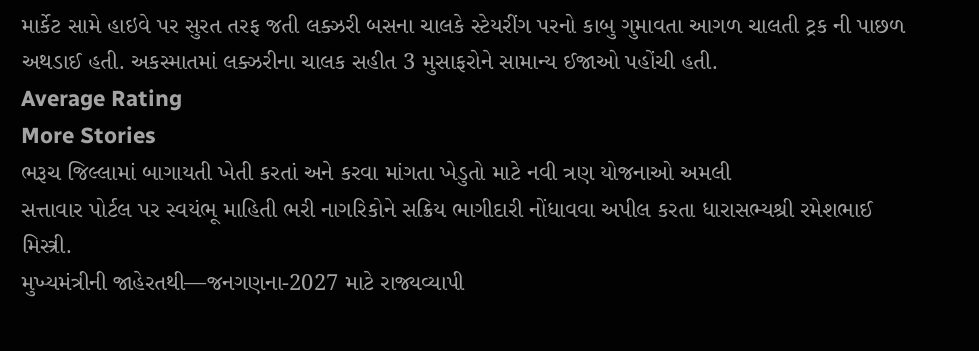માર્કેટ સામે હાઇવે પર સુરત તરફ જતી લક્ઝરી બસના ચાલકે સ્ટેયરીંગ પરનો કાબુ ગુમાવતા આગળ ચાલતી ટ્રક ની પાછળ અથડાઈ હતી. અકસ્માતમાં લક્ઝરીના ચાલક સહીત 3 મુસાફરોને સામાન્ય ઈજાઓ પહોંચી હતી.
Average Rating
More Stories
ભરૂચ જિલ્લામાં બાગાયતી ખેતી કરતાં અને કરવા માંગતા ખેડુતો માટે નવી ત્રણ યોજનાઓ અમલી
સત્તાવાર પોર્ટલ પર સ્વયંભૂ માહિતી ભરી નાગરિકોને સક્રિય ભાગીદારી નોંધાવવા અપીલ કરતા ધારાસભ્યશ્રી રમેશભાઈ મિસ્ત્રી.
મુખ્યમંત્રીની જાહેરતથી—જનગણના-2027 માટે રાજ્યવ્યાપી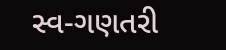સ્વ-ગણતરી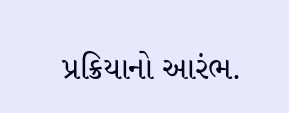પ્રક્રિયાનો આરંભ.